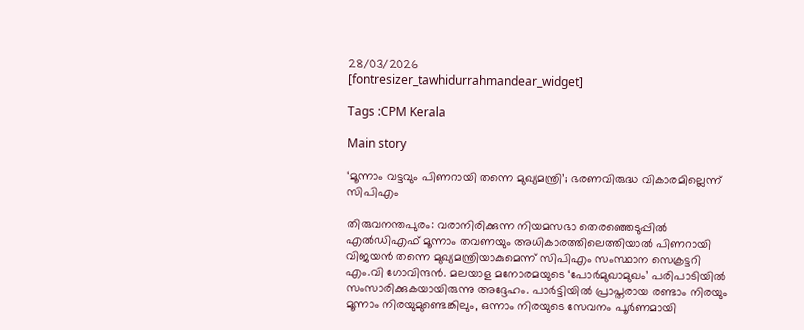28/03/2026
[fontresizer_tawhidurrahmandear_widget]

Tags :CPM Kerala

Main story

‘മൂന്നാം വട്ടവും പിണറായി തന്നെ മുഖ്യമന്ത്രി’; ഭരണവിരുദ്ധ വികാരമില്ലെന്ന് സിപിഎം

തിരുവനന്തപുരം: വരാനിരിക്കുന്ന നിയമസഭാ തെരഞ്ഞെടുപ്പിൽ എൽഡിഎഫ് മൂന്നാം തവണയും അധികാരത്തിലെത്തിയാൽ പിണറായി വിജയൻ തന്നെ മുഖ്യമന്ത്രിയാകുമെന്ന് സിപിഎം സംസ്ഥാന സെക്രട്ടറി എം.വി ഗോവിന്ദൻ. മലയാള മനോരമയുടെ ‘പോർമുഖാമുഖം’ പരിപാടിയിൽ സംസാരിക്കുകയായിരുന്നു അദ്ദേഹം. പാർട്ടിയിൽ പ്രാപ്തരായ രണ്ടാം നിരയും മൂന്നാം നിരയുമുണ്ടെങ്കിലും, ഒന്നാം നിരയുടെ സേവനം പൂർണമായി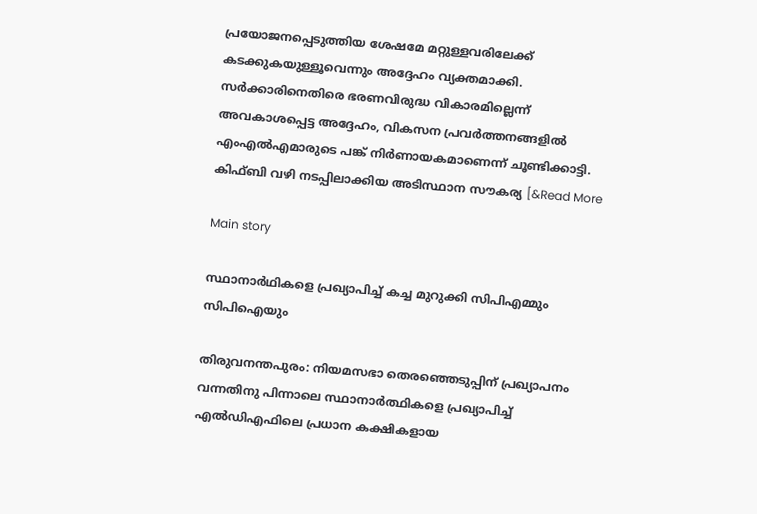പ്രയോജനപ്പെടുത്തിയ ശേഷമേ മറ്റുള്ളവരിലേക്ക് കടക്കുകയുള്ളൂവെന്നും അദ്ദേഹം വ്യക്തമാക്കി. സർക്കാരിനെതിരെ ഭരണവിരുദ്ധ വികാരമില്ലെന്ന് അവകാശപ്പെട്ട അദ്ദേഹം, വികസന പ്രവർത്തനങ്ങളിൽ എംഎൽഎമാരുടെ പങ്ക് നിർണായകമാണെന്ന് ചൂണ്ടിക്കാട്ടി. കിഫ്ബി വഴി നടപ്പിലാക്കിയ അടിസ്ഥാന സൗകര്യ [&Read More

Main story

സ്ഥാനാർഥികളെ പ്രഖ്യാപിച്ച് കച്ച മുറുക്കി സിപിഎമ്മും സിപിഐയും

തിരുവനന്തപുരം: നിയമസഭാ തെരഞ്ഞെടുപ്പിന് പ്രഖ്യാപനം വന്നതിനു പിന്നാലെ സ്ഥാനാർത്ഥികളെ പ്രഖ്യാപിച്ച് എൽഡിഎഫിലെ പ്രധാന കക്ഷികളായ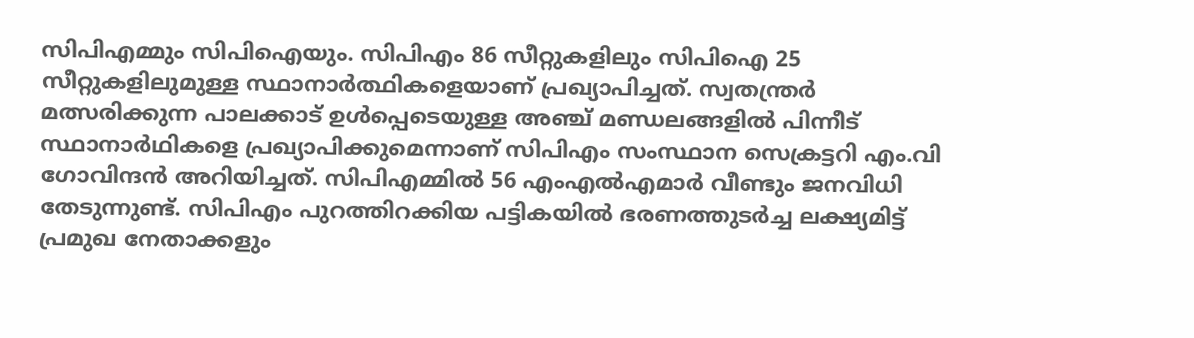സിപിഎമ്മും സിപിഐയും. സിപിഎം 86 സീറ്റുകളിലും സിപിഐ 25 സീറ്റുകളിലുമുള്ള സ്ഥാനാർത്ഥികളെയാണ് പ്രഖ്യാപിച്ചത്. സ്വതന്ത്രർ മത്സരിക്കുന്ന പാലക്കാട് ഉൾപ്പെടെയുള്ള അഞ്ച് മണ്ഡലങ്ങളിൽ പിന്നീട് സ്ഥാനാർഥികളെ പ്രഖ്യാപിക്കുമെന്നാണ് സിപിഎം സംസ്ഥാന സെക്രട്ടറി എം.വി ഗോവിന്ദൻ അറിയിച്ചത്. സിപിഎമ്മിൽ 56 എംഎൽഎമാർ വീണ്ടും ജനവിധി തേടുന്നുണ്ട്. സിപിഎം പുറത്തിറക്കിയ പട്ടികയിൽ ഭരണത്തുടർച്ച ലക്ഷ്യമിട്ട് പ്രമുഖ നേതാക്കളും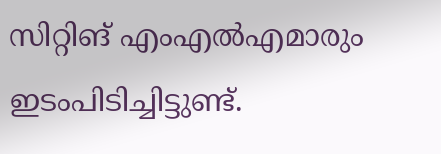സിറ്റിങ് എംഎൽഎമാരും ഇടംപിടിച്ചിട്ടുണ്ട്.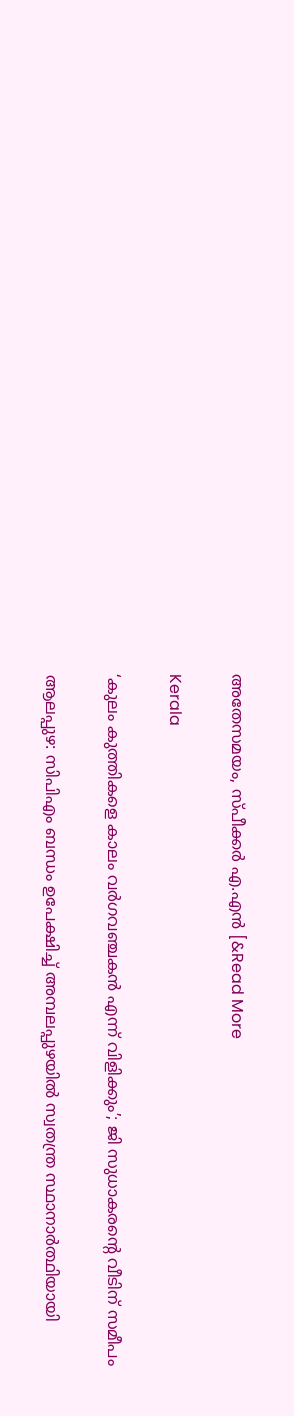അതേസമയം, സ്പീക്കർ എ.എൻ [&Read More

Kerala

‘കുലം കുത്തികളെ കാലം വര്‍ഗവഞ്ചകൻ എന്ന് വിളിക്കും’; ജി സുധാകരന്‍റെ വീടിന് സമീപം

ആലപ്പുഴ: സിപിഎം ബന്ധം ഉപേക്ഷിച്ച് അമ്പലപ്പുഴയിൽ സ്വതന്ത്ര സ്ഥാനാർത്ഥിയായി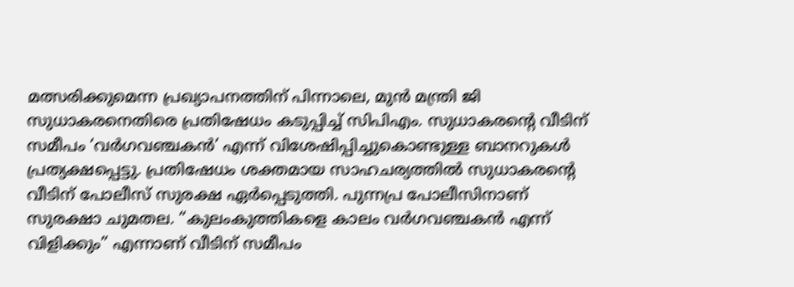മത്സരിക്കുമെന്ന പ്രഖ്യാപനത്തിന് പിന്നാലെ, മുൻ മന്ത്രി ജി സുധാകരനെതിരെ പ്രതിഷേധം കടുപ്പിച്ച് സിപിഎം. സുധാകരന്റെ വീടിന് സമീപം ‘വർഗവഞ്ചകൻ’ എന്ന് വിശേഷിപ്പിച്ചുകൊണ്ടുള്ള ബാനറുകൾ പ്രത്യക്ഷപ്പെട്ടു. പ്രതിഷേധം ശക്തമായ സാഹചര്യത്തിൽ സുധാകരന്റെ വീടിന് പോലീസ് സുരക്ഷ ഏർപ്പെടുത്തി. പുന്നപ്ര പോലീസിനാണ് സുരക്ഷാ ചുമതല. “കുലംകുത്തികളെ കാലം വർഗവഞ്ചകൻ എന്ന് വിളിക്കും” എന്നാണ് വീടിന് സമീപം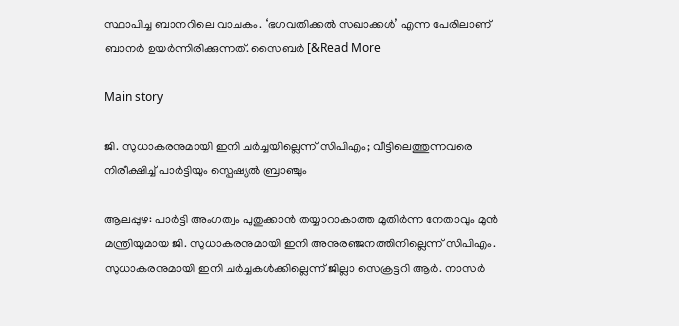സ്ഥാപിച്ച ബാനറിലെ വാചകം. ‘ഭഗവതിക്കൽ സഖാക്കൾ’ എന്ന പേരിലാണ് ബാനർ ഉയർന്നിരിക്കുന്നത്. സൈബർ [&Read More

Main story

ജി. സുധാകരനുമായി ഇനി ചർച്ചയില്ലെന്ന് സിപിഎം; വീട്ടിലെത്തുന്നവരെ നിരീക്ഷിച്ച് പാർട്ടിയും സ്പെഷ്യൽ ബ്രാഞ്ചും

ആലപ്പുഴ: പാർട്ടി അംഗത്വം പുതുക്കാൻ തയ്യാറാകാത്ത മുതിർന്ന നേതാവും മുൻ മന്ത്രിയുമായ ജി. സുധാകരനുമായി ഇനി അനുരഞ്ജനത്തിനില്ലെന്ന് സിപിഎം. സുധാകരനുമായി ഇനി ചർച്ചകൾക്കില്ലെന്ന് ജില്ലാ സെക്രട്ടറി ആർ. നാസർ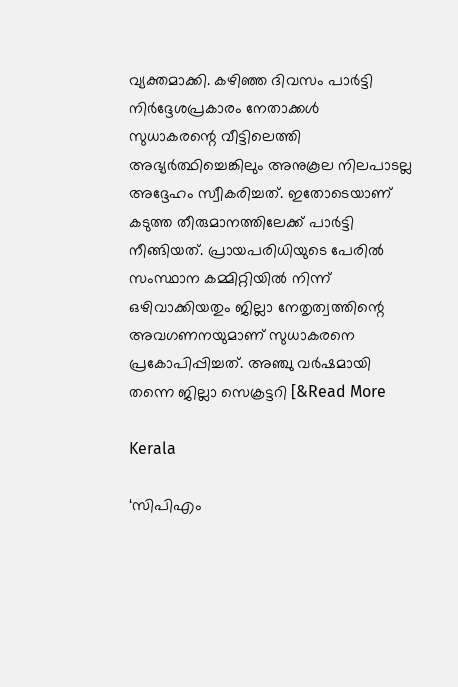വ്യക്തമാക്കി. കഴിഞ്ഞ ദിവസം പാർട്ടി നിർദ്ദേശപ്രകാരം നേതാക്കൾ സുധാകരന്റെ വീട്ടിലെത്തി അഭ്യർത്ഥിച്ചെങ്കിലും അനുകൂല നിലപാടല്ല അദ്ദേഹം സ്വീകരിച്ചത്. ഇതോടെയാണ് കടുത്ത തീരുമാനത്തിലേക്ക് പാർട്ടി നീങ്ങിയത്. പ്രായപരിധിയുടെ പേരിൽ സംസ്ഥാന കമ്മിറ്റിയിൽ നിന്ന് ഒഴിവാക്കിയതും ജില്ലാ നേതൃത്വത്തിന്റെ അവഗണനയുമാണ് സുധാകരനെ പ്രകോപിപ്പിച്ചത്. അഞ്ചു വർഷമായി തന്നെ ജില്ലാ സെക്രട്ടറി [&Read More

Kerala

‘സിപിഎം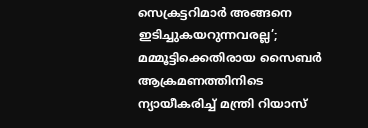സെക്രട്ടറിമാർ അങ്ങനെ ഇടിച്ചുകയറുന്നവരല്ല’; മമ്മൂട്ടിക്കെതിരായ സൈബർ ആക്രമണത്തിനിടെ ന്യായീകരിച്ച് മന്ത്രി റിയാസ്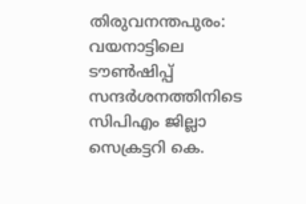തിരുവനന്തപുരം: വയനാട്ടിലെ ടൗൺഷിപ്പ് സന്ദർശനത്തിനിടെ സിപിഎം ജില്ലാ സെക്രട്ടറി കെ.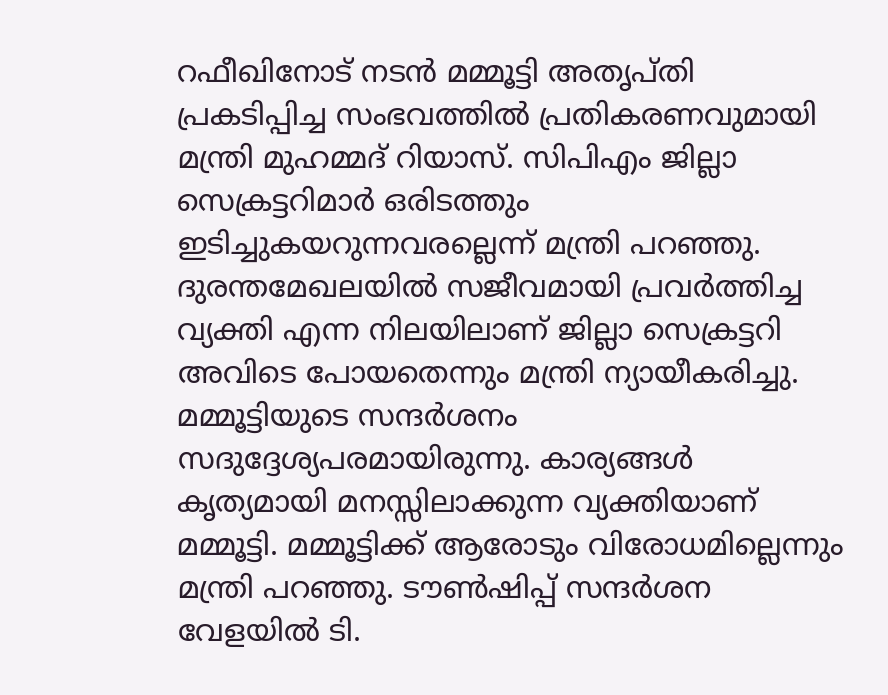റഫീഖിനോട് നടൻ മമ്മൂട്ടി അതൃപ്തി പ്രകടിപ്പിച്ച സംഭവത്തിൽ പ്രതികരണവുമായി മന്ത്രി മുഹമ്മദ് റിയാസ്. സിപിഎം ജില്ലാ സെക്രട്ടറിമാർ ഒരിടത്തും ഇടിച്ചുകയറുന്നവരല്ലെന്ന് മന്ത്രി പറഞ്ഞു. ദുരന്തമേഖലയിൽ സജീവമായി പ്രവർത്തിച്ച വ്യക്തി എന്ന നിലയിലാണ് ജില്ലാ സെക്രട്ടറി അവിടെ പോയതെന്നും മന്ത്രി ന്യായീകരിച്ചു. മമ്മൂട്ടിയുടെ സന്ദർശനം സദുദ്ദേശ്യപരമായിരുന്നു. കാര്യങ്ങൾ കൃത്യമായി മനസ്സിലാക്കുന്ന വ്യക്തിയാണ് മമ്മൂട്ടി. മമ്മൂട്ടിക്ക് ആരോടും വിരോധമില്ലെന്നും മന്ത്രി പറഞ്ഞു. ടൗൺഷിപ്പ് സന്ദർശന വേളയിൽ ടി.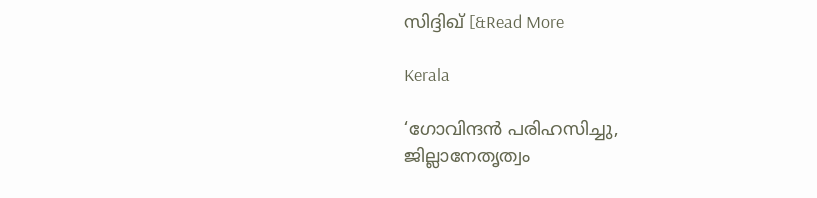സിദ്ദിഖ് [&Read More

Kerala

‘ഗോവിന്ദൻ പരിഹസിച്ചു, ജില്ലാനേതൃത്വം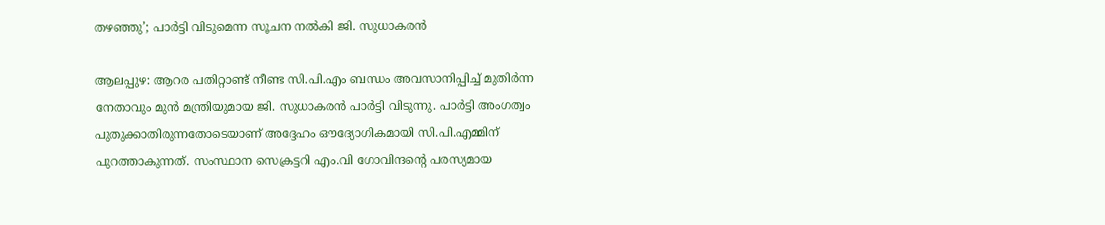തഴഞ്ഞു’; പാർട്ടി വിടുമെന്ന സൂചന നൽകി ജി. സുധാകരൻ

ആലപ്പുഴ: ആറര പതിറ്റാണ്ട് നീണ്ട സി.പി.എം ബന്ധം അവസാനിപ്പിച്ച് മുതിർന്ന നേതാവും മുൻ മന്ത്രിയുമായ ജി. സുധാകരൻ പാർട്ടി വിടുന്നു. പാർട്ടി അംഗത്വം പുതുക്കാതിരുന്നതോടെയാണ് അദ്ദേഹം ഔദ്യോഗികമായി സി.പി.എമ്മിന് പുറത്താകുന്നത്. സംസ്ഥാന സെക്രട്ടറി എം.വി ഗോവിന്ദന്റെ പരസ്യമായ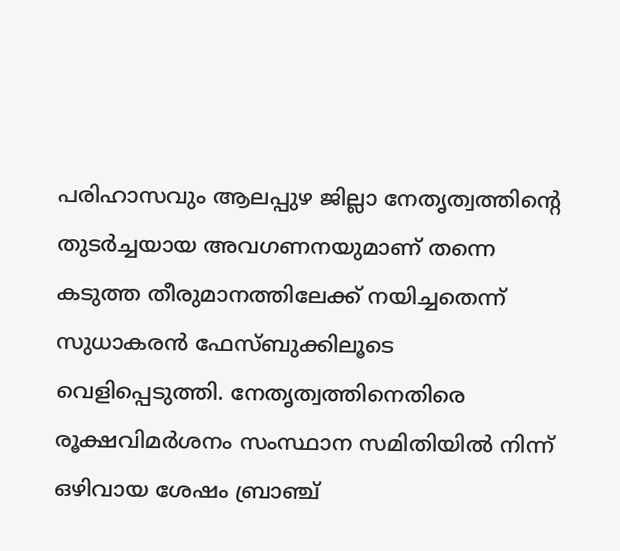പരിഹാസവും ആലപ്പുഴ ജില്ലാ നേതൃത്വത്തിന്റെ തുടർച്ചയായ അവഗണനയുമാണ് തന്നെ കടുത്ത തീരുമാനത്തിലേക്ക് നയിച്ചതെന്ന് സുധാകരൻ ഫേസ്‌ബുക്കിലൂടെ വെളിപ്പെടുത്തി. നേതൃത്വത്തിനെതിരെ രൂക്ഷവിമർശനം സംസ്ഥാന സമിതിയിൽ നിന്ന് ഒഴിവായ ശേഷം ബ്രാഞ്ച്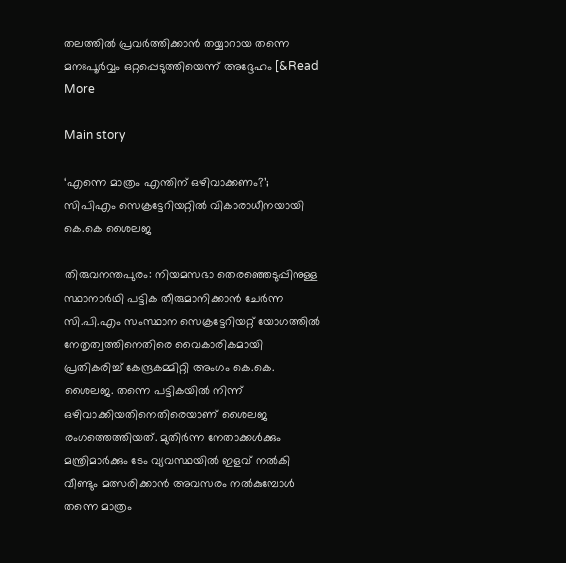തലത്തിൽ പ്രവർത്തിക്കാൻ തയ്യാറായ തന്നെ മനഃപൂർവ്വം ഒറ്റപ്പെടുത്തിയെന്ന് അദ്ദേഹം [&Read More

Main story

‘എന്നെ മാത്രം എന്തിന് ഒഴിവാക്കണം?’; സിപിഎം സെക്രട്ടേറിയറ്റിൽ വികാരാധീനയായി കെ.കെ ശൈലജ

തിരുവനന്തപുരം: നിയമസഭാ തെരഞ്ഞെടുപ്പിനുള്ള സ്ഥാനാർഥി പട്ടിക തീരുമാനിക്കാൻ ചേർന്ന സി.പി.എം സംസ്ഥാന സെക്രട്ടേറിയറ്റ് യോഗത്തിൽ നേതൃത്വത്തിനെതിരെ വൈകാരികമായി പ്രതികരിച്ച് കേന്ദ്രകമ്മിറ്റി അംഗം കെ.കെ. ശൈലജ. തന്നെ പട്ടികയിൽ നിന്ന് ഒഴിവാക്കിയതിനെതിരെയാണ് ശൈലജ രംഗത്തെത്തിയത്. മുതിർന്ന നേതാക്കൾക്കും മന്ത്രിമാർക്കും ടേം വ്യവസ്ഥയിൽ ഇളവ് നൽകി വീണ്ടും മത്സരിക്കാൻ അവസരം നൽകുമ്പോൾ തന്നെ മാത്രം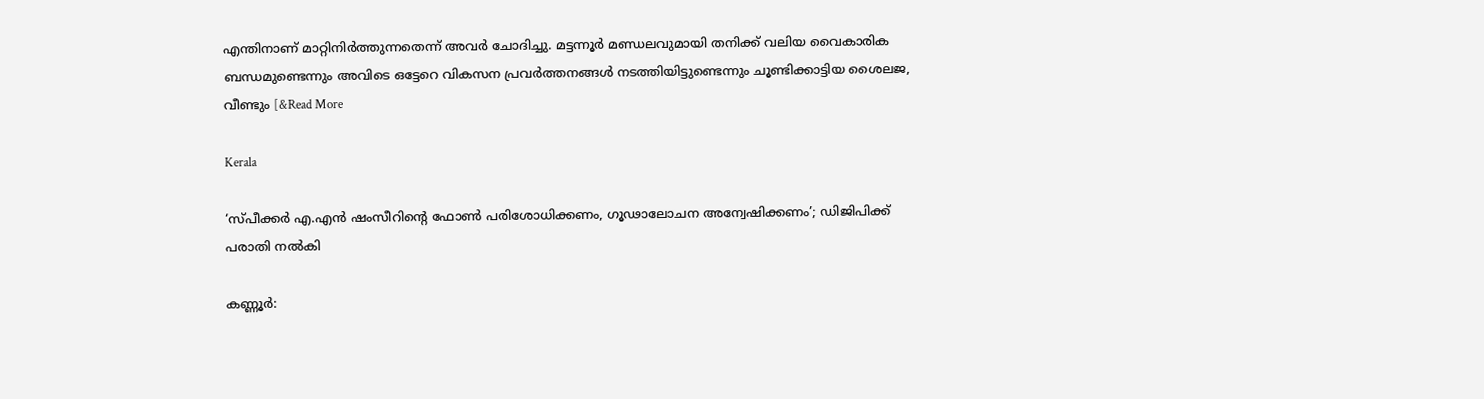എന്തിനാണ് മാറ്റിനിർത്തുന്നതെന്ന് അവർ ചോദിച്ചു. മട്ടന്നൂർ മണ്ഡലവുമായി തനിക്ക് വലിയ വൈകാരിക ബന്ധമുണ്ടെന്നും അവിടെ ഒട്ടേറെ വികസന പ്രവർത്തനങ്ങൾ നടത്തിയിട്ടുണ്ടെന്നും ചൂണ്ടിക്കാട്ടിയ ശൈലജ, വീണ്ടും [&Read More

Kerala

‘സ്പീക്കർ എ.എൻ ഷംസീറിന്‍റെ ഫോൺ പരിശോധിക്കണം, ഗൂഢാലോചന അന്വേഷിക്കണം’; ഡിജിപിക്ക് പരാതി നൽകി

കണ്ണൂർ: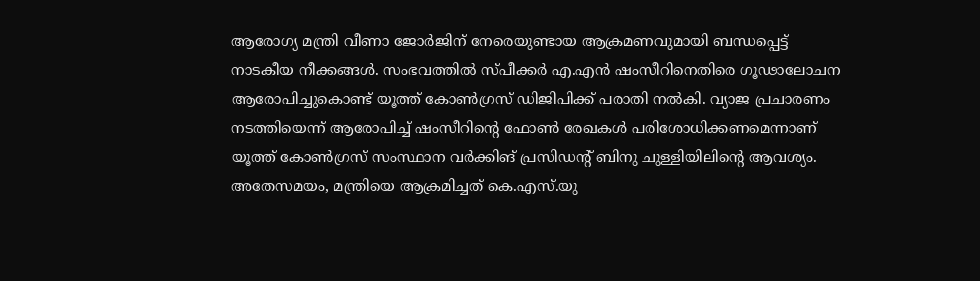ആരോഗ്യ മന്ത്രി വീണാ ജോർജിന് നേരെയുണ്ടായ ആക്രമണവുമായി ബന്ധപ്പെട്ട് നാടകീയ നീക്കങ്ങൾ. സംഭവത്തിൽ സ്പീക്കർ എ.എൻ ഷംസീറിനെതിരെ ഗൂഢാലോചന ആരോപിച്ചുകൊണ്ട് യൂത്ത് കോൺഗ്രസ് ഡിജിപിക്ക് പരാതി നൽകി. വ്യാജ പ്രചാരണം നടത്തിയെന്ന് ആരോപിച്ച് ഷംസീറിന്റെ ഫോൺ രേഖകൾ പരിശോധിക്കണമെന്നാണ് യൂത്ത് കോൺഗ്രസ് സംസ്ഥാന വർക്കിങ് പ്രസിഡന്റ് ബിനു ചുള്ളിയിലിന്റെ ആവശ്യം. അതേസമയം, മന്ത്രിയെ ആക്രമിച്ചത് കെ.എസ്.യു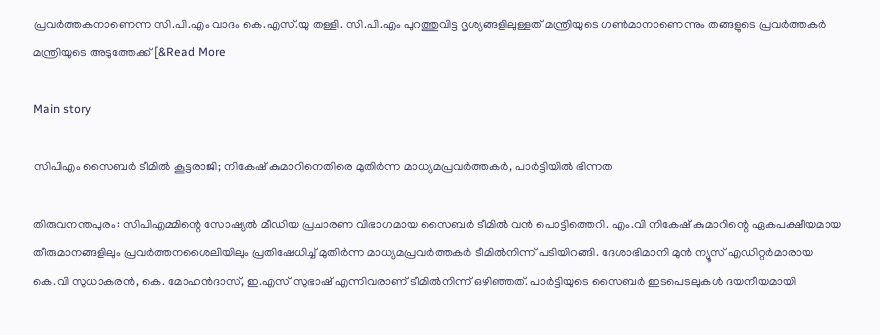പ്രവർത്തകനാണെന്ന സി.പി.എം വാദം കെ.എസ്.യു തള്ളി. സി.പി.എം പുറത്തുവിട്ട ദൃശ്യങ്ങളിലുള്ളത് മന്ത്രിയുടെ ഗൺമാനാണെന്നും തങ്ങളുടെ പ്രവർത്തകർ മന്ത്രിയുടെ അടുത്തേക്ക് [&Read More

Main story

സിപിഎം സൈബർ ടീമിൽ കൂട്ടരാജി; നികേഷ് കുമാറിനെതിരെ മുതിർന്ന മാധ്യമപ്രവർത്തകർ, പാർട്ടിയിൽ ഭിന്നത

തിരുവനന്തപുരം: സിപിഎമ്മിന്റെ സോഷ്യൽ മീഡിയ പ്രചാരണ വിഭാഗമായ സൈബർ ടീമിൽ വൻ പൊട്ടിത്തെറി. എം.വി നികേഷ് കുമാറിന്റെ ഏകപക്ഷീയമായ തീരുമാനങ്ങളിലും പ്രവർത്തനശൈലിയിലും പ്രതിഷേധിച്ച് മുതിർന്ന മാധ്യമപ്രവർത്തകർ ടീമിൽനിന്ന് പടിയിറങ്ങി. ദേശാഭിമാനി മുൻ ന്യൂസ് എഡിറ്റർമാരായ കെ.വി സുധാകരൻ, കെ. മോഹൻദാസ്, ഇ.എസ് സുഭാഷ് എന്നിവരാണ് ടീമിൽനിന്ന് ഒഴിഞ്ഞത്. പാർട്ടിയുടെ സൈബർ ഇടപെടലുകൾ ദയനീയമായി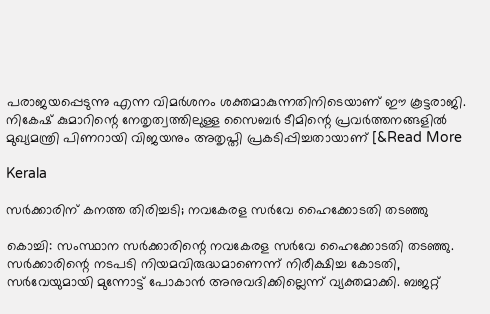പരാജയപ്പെടുന്നു എന്ന വിമർശനം ശക്തമാകുന്നതിനിടെയാണ് ഈ കൂട്ടരാജി. നികേഷ് കുമാറിന്റെ നേതൃത്വത്തിലുള്ള സൈബർ ടീമിന്റെ പ്രവർത്തനങ്ങളിൽ മുഖ്യമന്ത്രി പിണറായി വിജയനും അതൃപ്തി പ്രകടിപ്പിച്ചതായാണ് [&Read More

Kerala

സർക്കാരിന് കനത്ത തിരിച്ചടി; നവകേരള സർവേ ഹൈക്കോടതി തടഞ്ഞു

കൊച്ചി: സംസ്ഥാന സർക്കാരിന്റെ നവകേരള സർവേ ഹൈക്കോടതി തടഞ്ഞു. സർക്കാരിന്റെ നടപടി നിയമവിരുദ്ധമാണെന്ന് നിരീക്ഷിച്ച കോടതി, സർവേയുമായി മുന്നോട്ട് പോകാൻ അനുവദിക്കില്ലെന്ന് വ്യക്തമാക്കി. ബജറ്റ്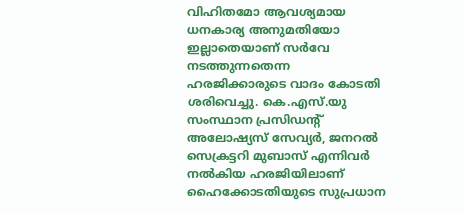വിഹിതമോ ആവശ്യമായ ധനകാര്യ അനുമതിയോ ഇല്ലാതെയാണ് സർവേ നടത്തുന്നതെന്ന ഹരജിക്കാരുടെ വാദം കോടതി ശരിവെച്ചു. കെ.എസ്.യു സംസ്ഥാന പ്രസിഡന്റ് അലോഷ്യസ് സേവ്യർ, ജനറൽ സെക്രട്ടറി മുബാസ് എന്നിവർ നൽകിയ ഹരജിയിലാണ് ഹൈക്കോടതിയുടെ സുപ്രധാന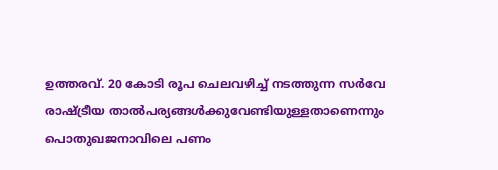ഉത്തരവ്. 20 കോടി രൂപ ചെലവഴിച്ച് നടത്തുന്ന സർവേ രാഷ്ട്രീയ താൽപര്യങ്ങൾക്കുവേണ്ടിയുള്ളതാണെന്നും പൊതുഖജനാവിലെ പണം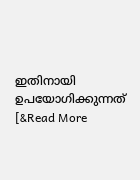ഇതിനായി ഉപയോഗിക്കുന്നത് [&Read More